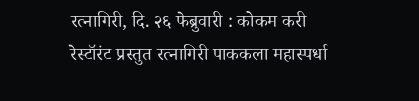रत्नागिरी, दि. २६ फेब्रुवारी : कोकम करी रेस्टॉरंट प्रस्तुत रत्नागिरी पाककला महास्पर्धा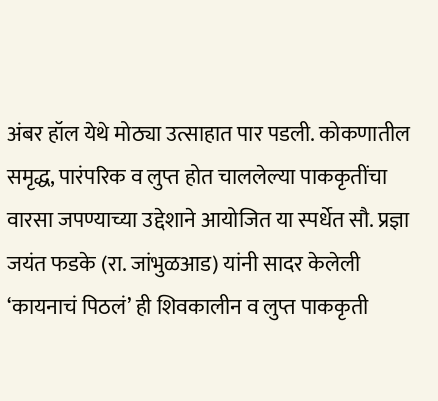अंबर हॉल येथे मोठ्या उत्साहात पार पडली. कोकणातील समृद्ध, पारंपरिक व लुप्त होत चाललेल्या पाककृतींचा वारसा जपण्याच्या उद्देशाने आयोजित या स्पर्धेत सौ. प्रज्ञा जयंत फडके (रा. जांभुळआड) यांनी सादर केलेली ‘कायनाचं पिठलं’ ही शिवकालीन व लुप्त पाककृती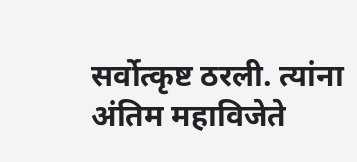सर्वोत्कृष्ट ठरली. त्यांना अंतिम महाविजेते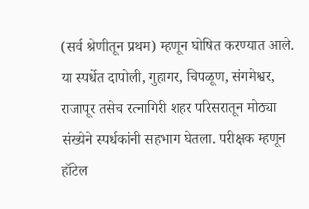(सर्व श्रेणीतून प्रथम) म्हणून घोषित करण्यात आले.
या स्पर्धेत दापोली, गुहागर, चिपळूण, संगमेश्वर, राजापूर तसेच रत्नागिरी शहर परिसरातून मोठ्या संख्येने स्पर्धकांनी सहभाग घेतला. परीक्षक म्हणून हॉटेल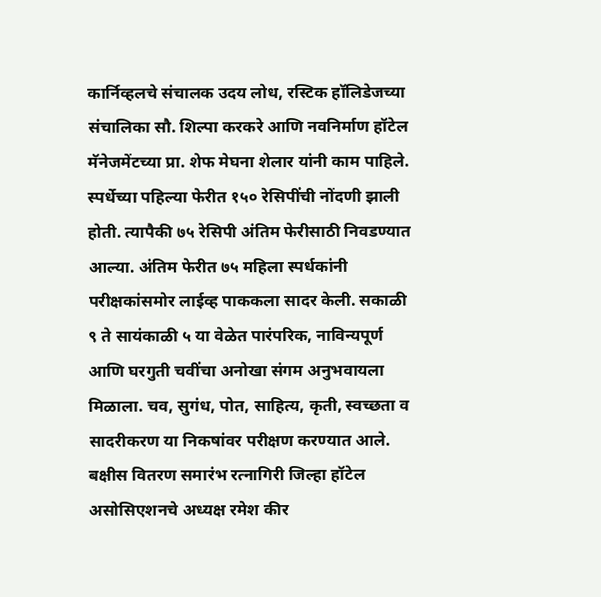कार्निव्हलचे संचालक उदय लोध, रस्टिक हॉलिडेजच्या संचालिका सौ. शिल्पा करकरे आणि नवनिर्माण हॉटेल मॅनेजमेंटच्या प्रा. शेफ मेघना शेलार यांनी काम पाहिले.
स्पर्धेच्या पहिल्या फेरीत १५० रेसिपींची नोंदणी झाली होती. त्यापैकी ७५ रेसिपी अंतिम फेरीसाठी निवडण्यात आल्या. अंतिम फेरीत ७५ महिला स्पर्धकांनी परीक्षकांसमोर लाईव्ह पाककला सादर केली. सकाळी ९ ते सायंकाळी ५ या वेळेत पारंपरिक, नाविन्यपूर्ण आणि घरगुती चवींचा अनोखा संगम अनुभवायला मिळाला. चव, सुगंध, पोत, साहित्य, कृती, स्वच्छता व सादरीकरण या निकषांवर परीक्षण करण्यात आले.
बक्षीस वितरण समारंभ रत्नागिरी जिल्हा हॉटेल असोसिएशनचे अध्यक्ष रमेश कीर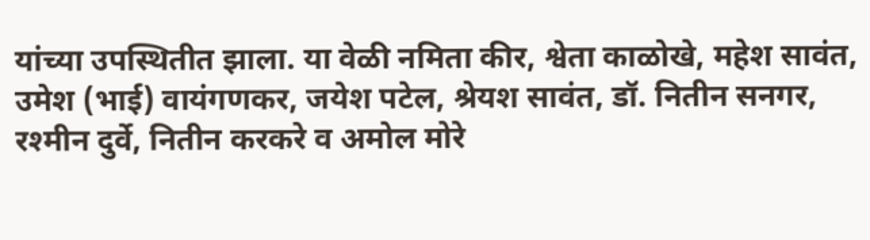यांच्या उपस्थितीत झाला. या वेळी नमिता कीर, श्वेता काळोखे, महेश सावंत, उमेश (भाई) वायंगणकर, जयेश पटेल, श्रेयश सावंत, डॉ. नितीन सनगर, रश्मीन दुर्वे, नितीन करकरे व अमोल मोरे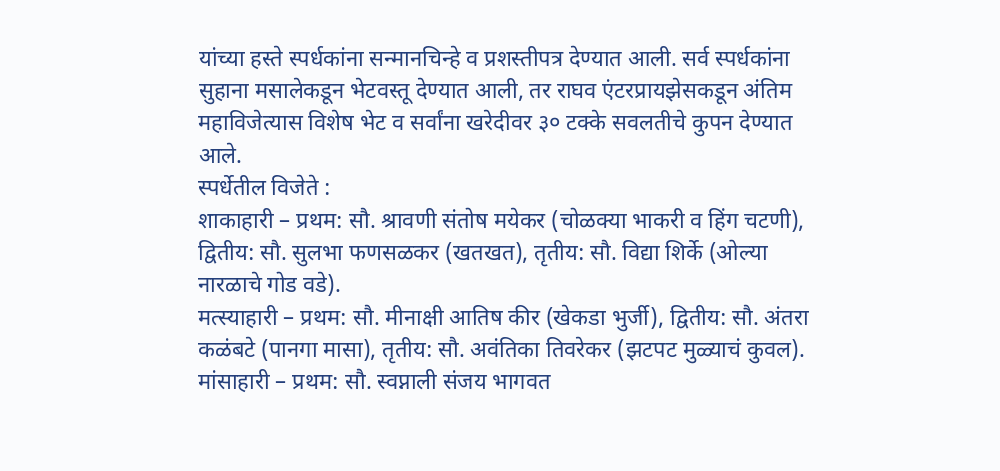यांच्या हस्ते स्पर्धकांना सन्मानचिन्हे व प्रशस्तीपत्र देण्यात आली. सर्व स्पर्धकांना सुहाना मसालेकडून भेटवस्तू देण्यात आली, तर राघव एंटरप्रायझेसकडून अंतिम महाविजेत्यास विशेष भेट व सर्वांना खरेदीवर ३० टक्के सवलतीचे कुपन देण्यात आले.
स्पर्धेतील विजेते :
शाकाहारी – प्रथम: सौ. श्रावणी संतोष मयेकर (चोळक्या भाकरी व हिंग चटणी), द्वितीय: सौ. सुलभा फणसळकर (खतखत), तृतीय: सौ. विद्या शिर्के (ओल्या नारळाचे गोड वडे).
मत्स्याहारी – प्रथम: सौ. मीनाक्षी आतिष कीर (खेकडा भुर्जी), द्वितीय: सौ. अंतरा कळंबटे (पानगा मासा), तृतीय: सौ. अवंतिका तिवरेकर (झटपट मुळ्याचं कुवल).
मांसाहारी – प्रथम: सौ. स्वप्नाली संजय भागवत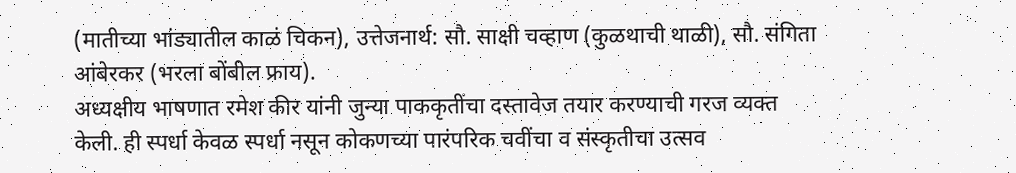(मातीच्या भांड्यातील काळं चिकन), उत्तेजनार्थ: सौ. साक्षी चव्हाण (कुळथाची थाळी), सौ. संगिता आंबेरकर (भरला बोंबील फ्राय).
अध्यक्षीय भाषणात रमेश कीर यांनी जुन्या पाककृतींचा दस्तावेज तयार करण्याची गरज व्यक्त केली. ही स्पर्धा केवळ स्पर्धा नसून कोकणच्या पारंपरिक चवींचा व संस्कृतीचा उत्सव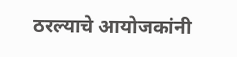ठरल्याचे आयोजकांनी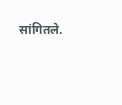सांगितले.